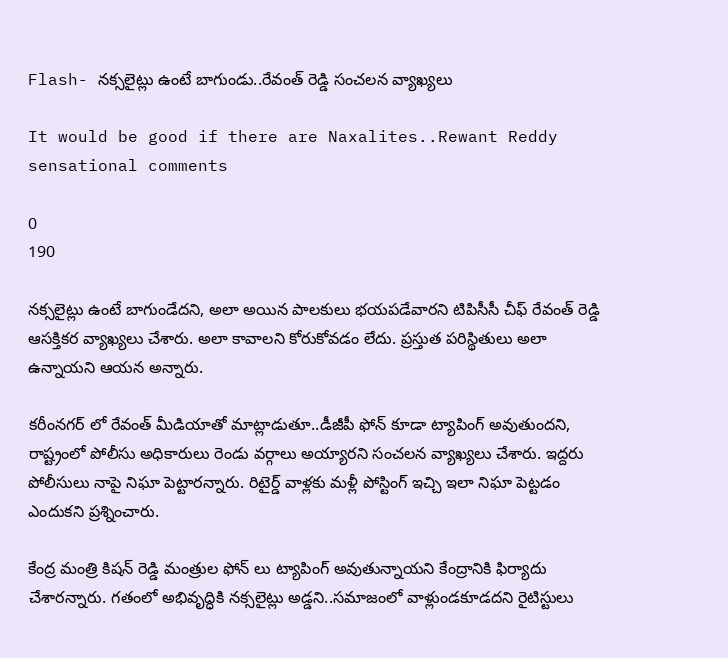Flash- నక్సలైట్లు ఉంటే బాగుండు..రేవంత్ రెడ్డి సంచలన వ్యాఖ్యలు

It would be good if there are Naxalites..Rewant Reddy sensational comments

0
190

నక్సలైట్లు ఉంటే బాగుండేదని, అలా అయిన పాలకులు భయపడేవారని టిపిసీసీ చీఫ్ రేవంత్ రెడ్డి ఆసక్తికర వ్యాఖ్యలు చేశారు. అలా కావాలని కోరుకోవడం లేదు. ప్రస్తుత పరిస్థితులు అలా ఉన్నాయని ఆయన అన్నారు.

కరీంనగర్ లో రేవంత్ మీడియాతో మాట్లాడుతూ..డీజీపీ ఫోన్ కూడా ట్యాపింగ్ అవుతుందని, రాష్ట్రంలో పోలీసు అధికారులు రెండు వర్గాలు అయ్యారని సంచలన వ్యాఖ్యలు చేశారు. ఇద్దరు పోలీసులు నాపై నిఘా పెట్టారన్నారు. రిటైర్డ్ వాళ్లకు మళ్లీ పోస్టింగ్ ఇచ్చి ఇలా నిఘా పెట్టడం ఎందుకని ప్రశ్నించారు.

కేంద్ర మంత్రి కిషన్ రెడ్డి మంత్రుల ఫోన్ లు ట్యాపింగ్ అవుతున్నాయని కేంద్రానికి ఫిర్యాదు చేశారన్నారు. గతంలో అభివృద్ధికి నక్సలైట్లు అడ్డని..సమాజంలో వాళ్లుండకూడదని రైటిస్టులు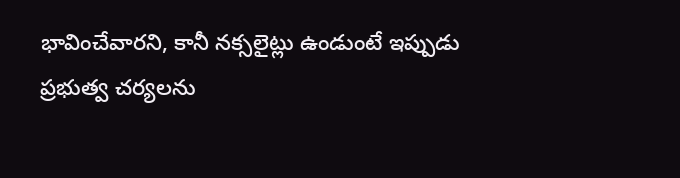భావించేవారని, కానీ నక్సలైట్లు ఉండుంటే ఇప్పుడు ప్రభుత్వ చర్యలను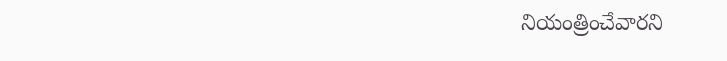నియంత్రించేవారని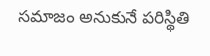సమాజం అనుకునే పరిస్థితి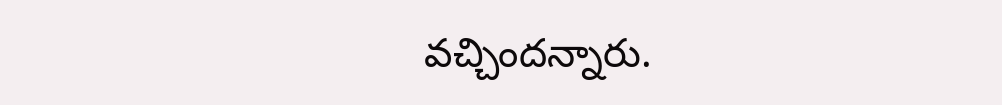వచ్చిందన్నారు.